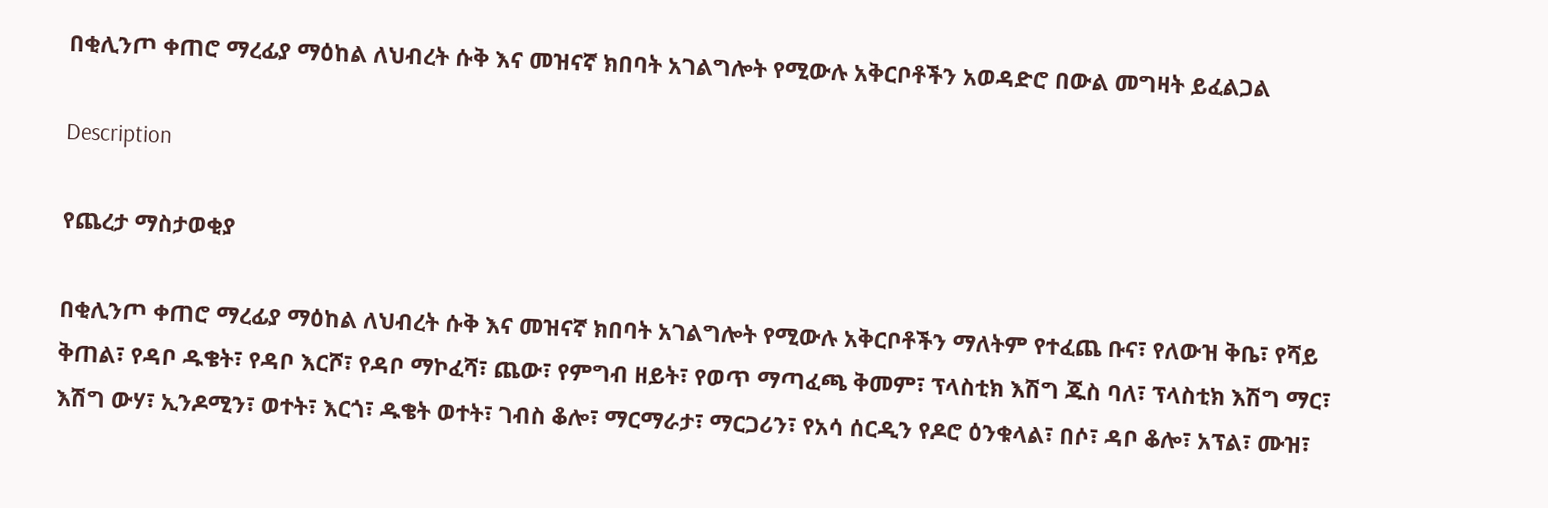በቂሊንጦ ቀጠሮ ማረፊያ ማዕከል ለህብረት ሱቅ እና መዝናኛ ክበባት አገልግሎት የሚውሉ አቅርቦቶችን አወዳድሮ በውል መግዛት ይፈልጋል

Description

የጨረታ ማስታወቂያ

በቂሊንጦ ቀጠሮ ማረፊያ ማዕከል ለህብረት ሱቅ እና መዝናኛ ክበባት አገልግሎት የሚውሉ አቅርቦቶችን ማለትም የተፈጨ ቡና፣ የለውዝ ቅቤ፣ የሻይ ቅጠል፣ የዳቦ ዱቄት፣ የዳቦ እርሾ፣ የዳቦ ማኮፈሻ፣ ጨው፣ የምግብ ዘይት፣ የወጥ ማጣፈጫ ቅመም፣ ፕላስቲክ እሽግ ጁስ ባለ፣ ፕላስቲክ እሽግ ማር፣ እሽግ ውሃ፣ ኢንዶሚን፣ ወተት፣ እርጎ፣ ዱቄት ወተት፣ ገብስ ቆሎ፣ ማርማራታ፣ ማርጋሪን፣ የአሳ ሰርዲን የዶሮ ዕንቁላል፣ በሶ፣ ዳቦ ቆሎ፣ አፕል፣ ሙዝ፣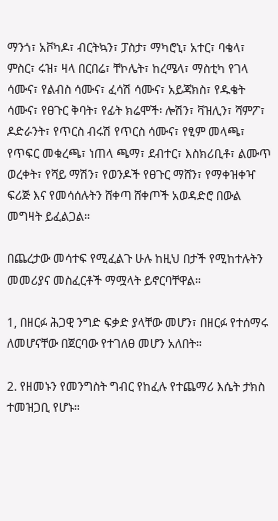ማንጎ፣ አቮካዶ፣ ብርትኳን፣ ፓስታ፣ ማካሮኒ፣ አተር፣ ባቄላ፣ ምስር፣ ሩዝ፣ ዛላ በርበሬ፣ ቸኮሌት፣ ከረሜላ፣ ማስቲካ የገላ ሳሙና፣ የልብስ ሳሙና፣ ፈሳሽ ሳሙና፣ አይጃክስ፣ የዱቄት ሳሙና፣ የፀጉር ቅባት፣ የፊት ክሬሞች፡ ሎሽን፣ ቫዝሊን፣ ሻምፖ፣ ዶድራንት፣ የጥርስ ብሩሽ የጥርስ ሳሙና፣ የፂም መላጫ፣ የጥፍር መቁረጫ፣ ነጠላ ጫማ፣ ደብተር፣ እስክሪቢቶ፣ ልሙጥ ወረቀት፣ የሻይ ማሽን፣ የወንዶች የፀጉር ማሸን፣ የማቀዝቀዣ ፍሪጅ እና የመሳሰሉትን ሸቀጣ ሸቀጦች አወዳድሮ በውል መግዛት ይፈልጋል።

በጨረታው መሳተፍ የሚፈልጉ ሁሉ ከዚህ በታች የሚከተሉትን መመሪያና መስፈርቶች ማሟላት ይኖርባቸዋል።

1, በዘርፉ ሕጋዊ ንግድ ፍቃድ ያላቸው መሆን፣ በዘርፉ የተሰማሩ ለመሆናቸው በጀርባው የተገለፀ መሆን አለበት።

2. የዘመኑን የመንግስት ግብር የከፈሉ የተጨማሪ እሴት ታክስ ተመዝጋቢ የሆኑ።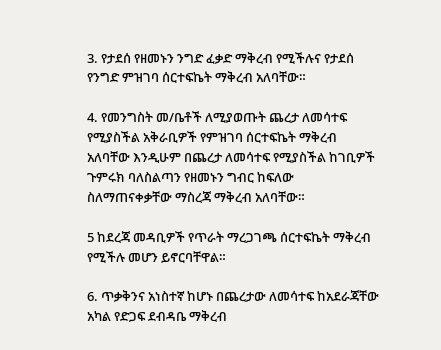3. የታደሰ የዘመኑን ንግድ ፈቃድ ማቅረብ የሚችሉና የታደሰ የንግድ ምዝገባ ሰርተፍኬት ማቅረብ አለባቸው።

4. የመንግስት መ/ቤቶች ለሚያወጡት ጨረታ ለመሳተፍ የሚያስችል አቅራቢዎች የምዝገባ ሰርተፍኬት ማቅረብ አለባቸው እንዲሁም በጨረታ ለመሳተፍ የሚያስችል ከገቢዎች ጉምሩክ ባለስልጣን የዘመኑን ግብር ከፍለው ስለማጠናቀቃቸው ማስረጃ ማቅረብ አለባቸው።

5 ከደረጃ መዳቢዎች የጥራት ማረጋገጫ ሰርተፍኬት ማቅረብ የሚችሉ መሆን ይኖርባቸዋል።

6. ጥቃቅንና አነስተኛ ከሆኑ በጨረታው ለመሳተፍ ከአደራጃቸው አካል የድጋፍ ደብዳቤ ማቅረብ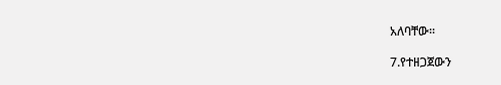አለባቸው።

7.የተዘጋጀውን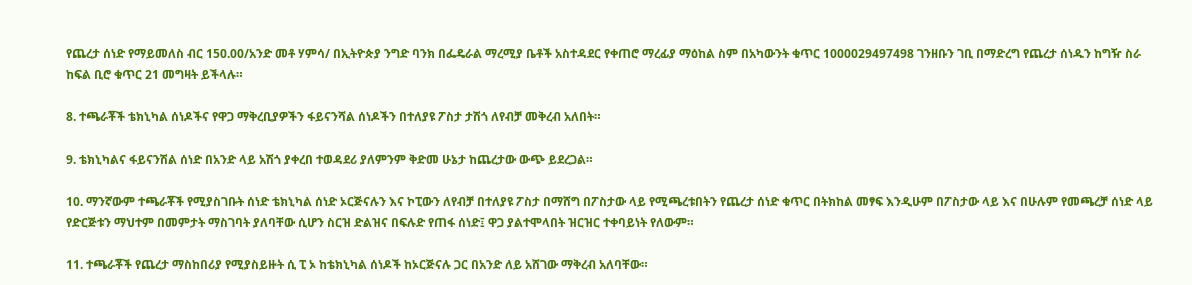የጨረታ ሰነድ የማይመለስ ብር 150.00/አንድ መቶ ሃምሳ/ በኢትዮጵያ ንግድ ባንክ በፌዴራል ማረሚያ ቤቶች አስተዳደር የቀጠሮ ማረፊያ ማዕከል ስም በአካውንት ቁጥር 1000029497498 ገንዘቡን ገቢ በማድረግ የጨረታ ሰነዱን ከግዥ ስራ ከፍል ቢሮ ቁጥር 21 መግዛት ይችላሉ።

8. ተጫራቾች ቴክኒካል ሰነዶችና የዋጋ ማቅረቢያዎችን ፋይናንሻል ሰነዶችን በተለያዩ ፖስታ ታሽጎ ለየብቻ መቅረብ አለበት።

9. ቴክኒካልና ፋይናንሽል ሰነድ በአንድ ላይ አሽጎ ያቀረበ ተወዳደሪ ያለምንም ቅድመ ሁኔታ ከጨረታው ውጭ ይደረጋል።

10. ማንኛውም ተጫራቾች የሚያስገቡት ሰነድ ቴክኒካል ሰነድ ኦርጅናሉን እና ኮፒውን ለየብቻ በተለያዩ ፖስታ በማሸግ በፖስታው ላይ የሚጫረቱበትን የጨረታ ሰነድ ቁጥር በትክከል መፃፍ እንዲሁም በፖስታው ላይ እና በሁሉም የመጫረቻ ሰነድ ላይ የድርጅቱን ማህተም በመምታት ማስገባት ያለባቸው ሲሆን ስርዝ ድልዝና በፍሉድ የጠፋ ሰነድ፤ ዋጋ ያልተሞላበት ዝርዝር ተቀባይነት የለውም።

11. ተጫራቾች የጨረታ ማስከበሪያ የሚያስይዙት ሲ ፒ ኦ ከቴክኒካል ሰነዶች ከኦርጅናሉ ጋር በአንድ ለይ አሸገው ማቅረብ አለባቸው።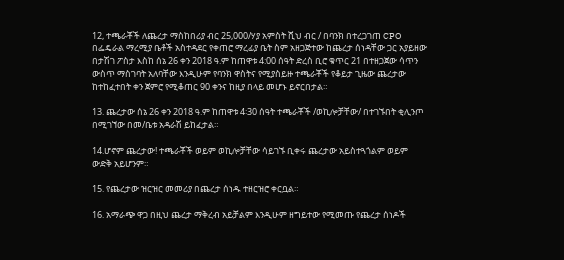12, ተጫራቾች ለጨረታ ማስከበሪያ ብር 25,000/ሃያ አምስት ሺህ ብር / በባንክ በተረጋገጠ CPO በፌዴራል ማረሚያ ቤቶች አስተዳደር የቀጠሮ ማረፊያ ቤት ስም አዘጋጅተው ከጨረታ ሰነዳቸው ጋር አያይዘው በታሽገ ፖስታ እስከ ሰኔ 26 ቀን 2018 ዓ.ም ከጠዋቱ 4:00 ሰዓት ድረስ ቢሮ ቁጥር 21 በተዘጋጀው ሳጥን ውስጥ ማስገባት አለባቸው እንዲሁም የባንክ ዋስትና የሚያስይዙ ተጫራቾች የቆይታ ጊዜው ጨረታው ከተከፈተበት ቀን ጀምሮ የሚቆጠር 90 ቀንና ከዚያ በላይ መሆኑ ይኖርበታል።

13. ጨረታው ሰኔ 26 ቀን 2018 ዓ.ም ከጠዋቱ 4፡30 ሰዓት ተጫራቾች /ወኪሎቻቸው/ በተገኙበት ቂሊንጦ በሚገኘው በመ/ቤቱ አዳራሽ ይከፈታል።

14.ሆኖም ጨረታው! ተጫራቾች ወይም ወኪሎቻቸው ሳይገኙ ቢቀሩ ጨረታው አይስተጓጎልም ወይም ውድቅ አይሆንም።

15. የጨረታው ዝርዝር መመሪያ በጨረታ ሰነዱ ተዘርዝሮ ቀርቧል።

16. አማራጭ ዋጋ በዚህ ጨረታ ማቅረብ አይቻልም እንዲሁም ዘግይተው የሚመጡ የጨረታ ሰነዶች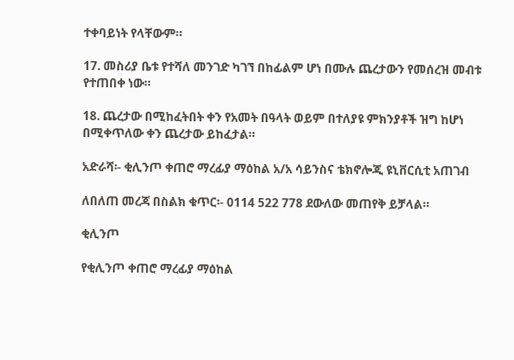ተቀባይነት የላቸውም።

17. መስሪያ ቤቱ የተሻለ መንገድ ካገኘ በከፊልም ሆነ በሙሉ ጨረታውን የመሰረዝ መብቱ የተጠበቀ ነው።

18. ጨረታው በሚከፈትበት ቀን የአመት በዓላት ወይም በተለያዩ ምክንያቶች ዝግ ከሆነ በሚቀጥለው ቀን ጨረታው ይከፈታል።

አድራሻ፡- ቂሊንጦ ቀጠሮ ማረፊያ ማዕከል አ/አ ሳይንስና ቴክኖሎጂ ዩኒቨርሲቲ አጠገብ

ለበለጠ መረጃ በስልክ ቁጥር፡- 0114 522 778 ደውለው መጠየቅ ይቻላል።

ቂሊንጦ

የቂሊንጦ ቀጠሮ ማረፊያ ማዕከል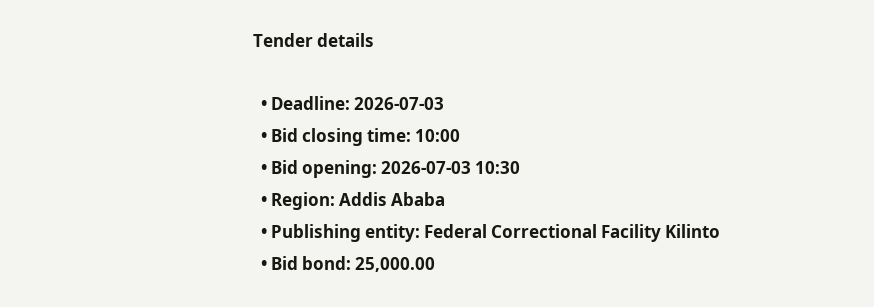Tender details

  • Deadline: 2026-07-03
  • Bid closing time: 10:00
  • Bid opening: 2026-07-03 10:30
  • Region: Addis Ababa
  • Publishing entity: Federal Correctional Facility Kilinto
  • Bid bond: 25,000.00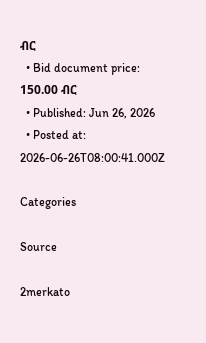ብር
  • Bid document price: 150.00 ብር
  • Published: Jun 26, 2026
  • Posted at: 2026-06-26T08:00:41.000Z

Categories

Source

2merkato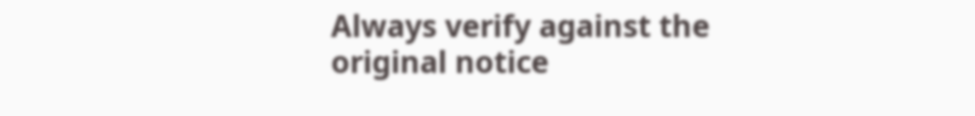Always verify against the original notice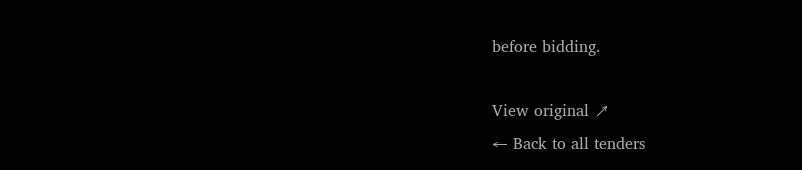before bidding.

View original ↗
← Back to all tenders